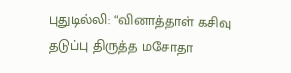புதுடில்லி: “வினாத்தாள் கசிவு தடுப்பு திருத்த மசோதா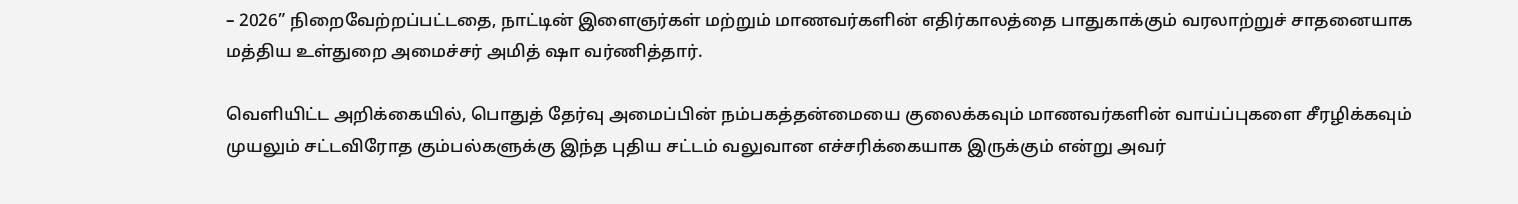– 2026” நிறைவேற்றப்பட்டதை, நாட்டின் இளைஞர்கள் மற்றும் மாணவர்களின் எதிர்காலத்தை பாதுகாக்கும் வரலாற்றுச் சாதனையாக மத்திய உள்துறை அமைச்சர் அமித் ஷா வர்ணித்தார்.

வெளியிட்ட அறிக்கையில், பொதுத் தேர்வு அமைப்பின் நம்பகத்தன்மையை குலைக்கவும் மாணவர்களின் வாய்ப்புகளை சீரழிக்கவும் முயலும் சட்டவிரோத கும்பல்களுக்கு இந்த புதிய சட்டம் வலுவான எச்சரிக்கையாக இருக்கும் என்று அவர்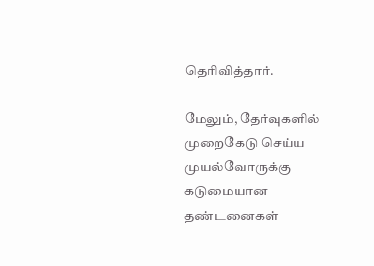தெரிவித்தார்.

மேலும், தேர்வுகளில் முறைகேடு செய்ய முயல்வோருக்கு கடுமையான தண்டனைகள்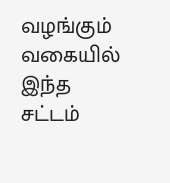வழங்கும் வகையில் இந்த சட்டம்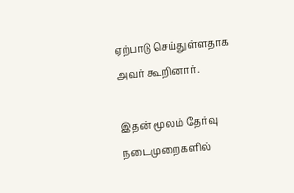ஏற்பாடு செய்துள்ளதாக அவர் கூறினார்.

இதன் மூலம் தேர்வு நடைமுறைகளில்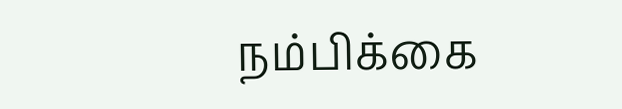நம்பிக்கை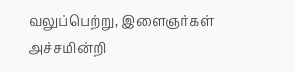வலுப்பெற்று, இளைஞர்கள் அச்சமின்றி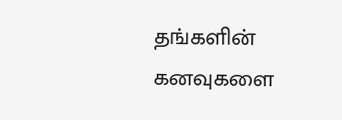தங்களின் கனவுகளை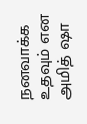நனவாக்க உதவும் என அமித் ஷா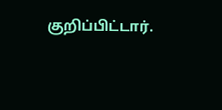குறிப்பிட்டார்.